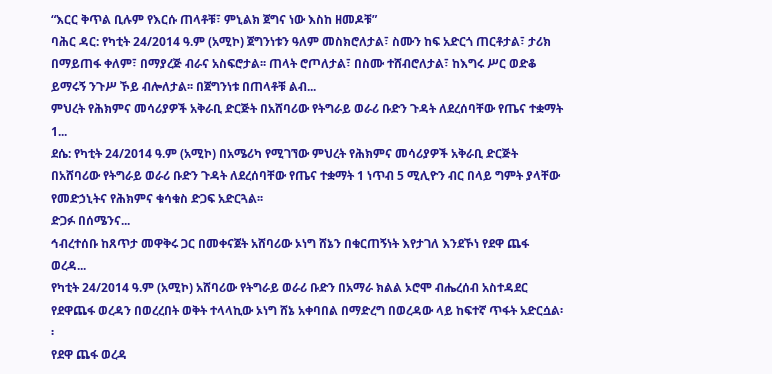“እርር ቅጥል ቢሉም የእርሱ ጠላቶቹ፣ ምኒልክ ጀግና ነው እስከ ዘመዶቹ”
ባሕር ዳር: የካቲት 24/2014 ዓ.ም (አሚኮ) ጀግንነቱን ዓለም መስክሮለታል፣ ስሙን ከፍ አድርጎ ጠርቶታል፣ ታሪክ በማይጠፋ ቀለም፣ በማያረጅ ብራና አስፍሮታል፡፡ ጠላት ሮጦለታል፣ በስሙ ተሸብሮለታል፣ ከእግሩ ሥር ወድቆ ይማሩኝ ንጉሥ ኾይ ብሎለታል፡፡ በጀግንነቱ በጠላቶቹ ልብ...
ምህረት የሕክምና መሳሪያዎች አቅራቢ ድርጅት በአሸባሪው የትግራይ ወራሪ ቡድን ጉዳት ለደረሰባቸው የጤና ተቋማት 1...
ደሴ: የካቲት 24/2014 ዓ.ም (አሚኮ) በአሜሪካ የሚገኘው ምህረት የሕክምና መሳሪያዎች አቅራቢ ድርጅት በአሸባሪው የትግራይ ወራሪ ቡድን ጉዳት ለደረሰባቸው የጤና ተቋማት 1 ነጥብ 5 ሚሊዮን ብር በላይ ግምት ያላቸው የመድኃኒትና የሕክምና ቁሳቁስ ድጋፍ አድርጓል፡፡
ድጋፉ በሰሜንና...
ኅብረተሰቡ ከጸጥታ መዋቅሩ ጋር በመቀናጀት አሸባሪው ኦነግ ሸኔን በቁርጠኝነት እየታገለ እንደኾነ የደዋ ጨፋ ወረዳ...
የካቲት 24/2014 ዓ.ም (አሚኮ) አሸባሪው የትግራይ ወራሪ ቡድን በአማራ ክልል ኦሮሞ ብሔረሰብ አስተዳደር የደዋጨፋ ወረዳን በወረረበት ወቅት ተላላኪው ኦነግ ሸኔ አቀባበል በማድረግ በወረዳው ላይ ከፍተኛ ጥፋት አድርሷል፡፡
የደዋ ጨፋ ወረዳ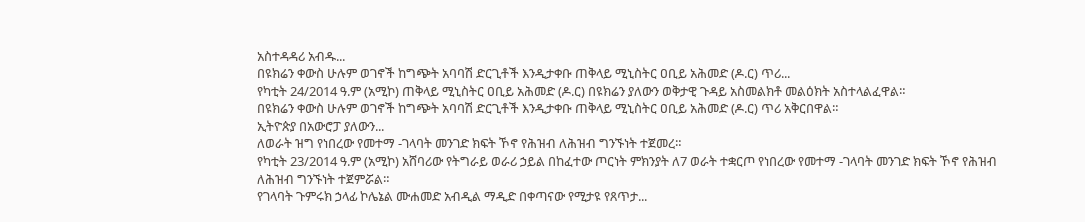አስተዳዳሪ አብዱ...
በዩክሬን ቀውስ ሁሉም ወገኖች ከግጭት አባባሽ ድርጊቶች እንዲታቀቡ ጠቅላይ ሚኒስትር ዐቢይ አሕመድ (ዶ.ር) ጥሪ...
የካቲት 24/2014 ዓ.ም (አሚኮ) ጠቅላይ ሚኒስትር ዐቢይ አሕመድ (ዶ.ር) በዩክሬን ያለውን ወቅታዊ ጉዳይ አስመልክቶ መልዕክት አስተላልፈዋል።
በዩክሬን ቀውስ ሁሉም ወገኖች ከግጭት አባባሽ ድርጊቶች እንዲታቀቡ ጠቅላይ ሚኒስትር ዐቢይ አሕመድ (ዶ.ር) ጥሪ አቅርበዋል።
ኢትዮጵያ በአውሮፓ ያለውን...
ለወራት ዝግ የነበረው የመተማ -ገላባት መንገድ ክፍት ኾኖ የሕዝብ ለሕዝብ ግንኙነት ተጀመረ።
የካቲት 23/2014 ዓ.ም (አሚኮ) አሸባሪው የትግራይ ወራሪ ኃይል በከፈተው ጦርነት ምክንያት ለ7 ወራት ተቋርጦ የነበረው የመተማ -ገላባት መንገድ ክፍት ኾኖ የሕዝብ ለሕዝብ ግንኙነት ተጀምሯል።
የገላባት ጉምሩክ ኃላፊ ኮሌኔል ሙሐመድ አብዲል ማዲድ በቀጣናው የሚታዩ የጸጥታ...